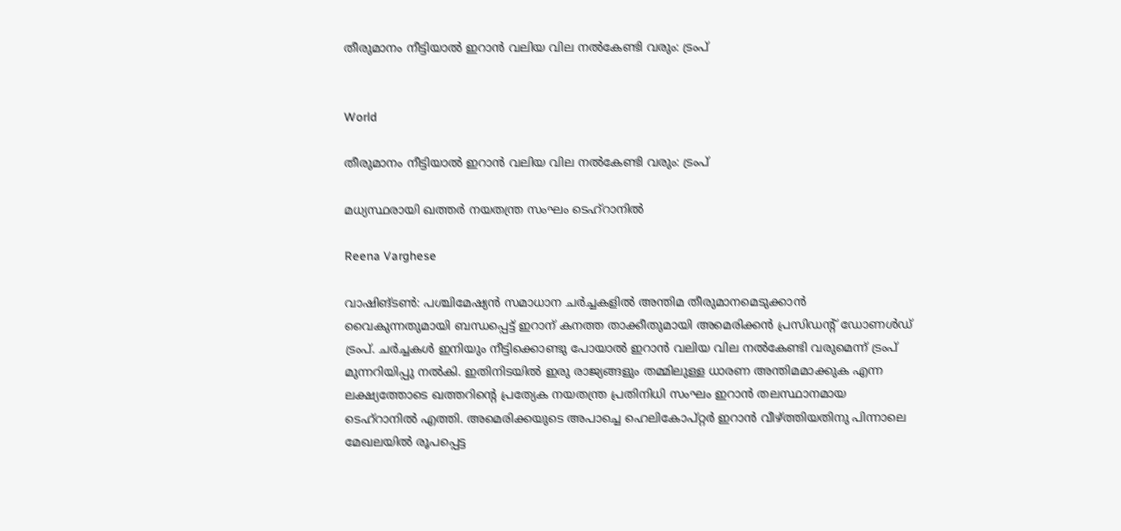തീരുമാനം നീട്ടിയാൽ ഇറാൻ വലിയ വില നൽകേണ്ടി വരും: ട്രംപ്


World

തീരുമാനം നീട്ടിയാൽ ഇറാൻ വലിയ വില നൽകേണ്ടി വരും: ട്രംപ്

മധ്യസ്ഥരായി ഖത്തർ നയതന്ത്ര സംഘം ടെഹ്റാനിൽ

Reena Varghese

വാഷിങ്ടൺ: പശ്ചിമേഷ്യൻ സമാധാന ചർച്ചകളിൽ അന്തിമ തീരുമാനമെടുക്കാൻ വൈകുന്നതുമായി ബന്ധപ്പെട്ട് ഇറാന് കനത്ത താക്കീതുമായി അമെരിക്കൻ പ്രസിഡന്‍റ് ഡോണൾഡ് ട്രംപ്. ചർച്ചകൾ ഇനിയും നീട്ടിക്കൊണ്ടു പോയാൽ ഇറാൻ വലിയ വില നൽകേണ്ടി വരുമെന്ന് ട്രംപ് മുന്നറിയിപ്പു നൽകി. ഇതിനിടയിൽ ഇരു രാജ്യങ്ങളും തമ്മിലുള്ള ധാരണ അന്തിമമാക്കുക എന്ന ലക്ഷ്യത്തോടെ ഖത്തറിന്‍റെ പ്രത്യേക നയതന്ത്ര പ്രതിനിധി സംഘം ഇറാൻ തലസ്ഥാനമായ ടെഹ്റാനിൽ എത്തി. അമെരിക്കയുടെ അപാച്ചെ ഹെലികോപ്റ്റർ ഇറാൻ വീഴ്ത്തിയതിനു പിന്നാലെ മേഖലയിൽ രൂപപ്പെട്ട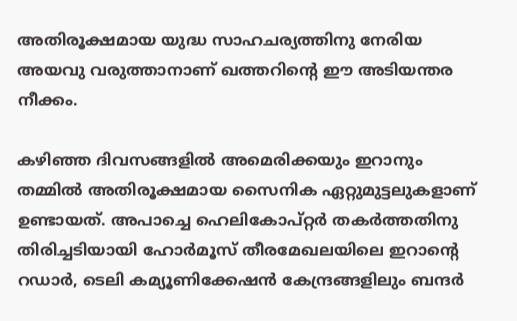അതിരൂക്ഷമായ യുദ്ധ സാഹചര്യത്തിനു നേരിയ അയവു വരുത്താനാണ് ഖത്തറിന്‍റെ ഈ അടിയന്തര നീക്കം.

കഴിഞ്ഞ ദിവസങ്ങളിൽ അമെരിക്കയും ഇറാനും തമ്മിൽ അതിരൂക്ഷമായ സൈനിക ഏറ്റുമുട്ടലുകളാണ് ഉണ്ടായത്. അപാച്ചെ ഹെലികോപ്റ്റർ തകർത്തതിനു തിരിച്ചടിയായി ഹോർമൂസ് തീരമേഖലയിലെ ഇറാന്‍റെ റഡാർ, ടെലി കമ്യൂണിക്കേഷൻ കേന്ദ്രങ്ങളിലും ബന്ദർ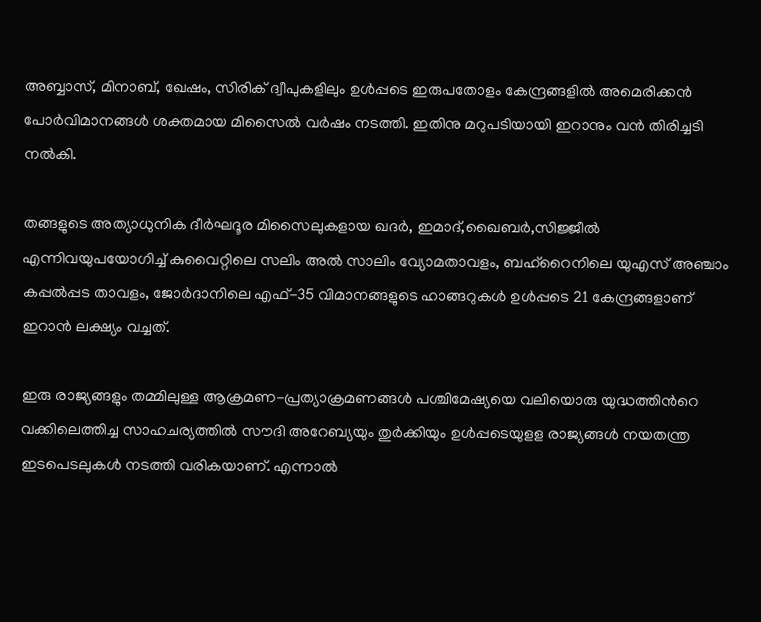അബ്ബാസ്, മിനാബ്, ഖേഷം, സിരിക് ദ്വീപുകളിലും ഉൾപ്പടെ ഇരുപതോളം കേന്ദ്രങ്ങളിൽ അമെരിക്കൻ പോർവിമാനങ്ങൾ ശക്തമായ മിസൈൽ വർഷം നടത്തി. ഇതിനു മറുപടിയായി ഇറാനും വൻ തിരിച്ചടി നൽകി.

തങ്ങളുടെ അത്യാധുനിക ദീർഘദൂര മിസൈലുകളായ ഖദർ, ഇമാദ്,ഖൈബർ,സിജ്ജീൽ എന്നിവയുപയോഗിച്ച് കുവൈറ്റിലെ സലിം അൽ സാലിം വ്യോമതാവളം, ബഹ്റൈനിലെ യുഎസ് അഞ്ചാം കപ്പൽപ്പട താവളം, ജോർദാനിലെ എഫ്-35 വിമാനങ്ങളുടെ ഹാങ്ങറുകൾ ഉൾപ്പടെ 21 കേന്ദ്രങ്ങളാണ് ഇറാൻ ലക്ഷ്യം വച്ചത്.

ഇരു രാജ്യങ്ങളും തമ്മിലുള്ള ആക്രമണ-പ്രത്യാക്രമണങ്ങൾ പശ്ചിമേഷ്യയെ വലിയൊരു യുദ്ധത്തിന്‍റെ വക്കിലെത്തിച്ച സാഹചര്യത്തിൽ സൗദി അറേബ്യയും തുർക്കിയും ഉൾപ്പടെയുളള രാജ്യങ്ങൾ നയതന്ത്ര ഇടപെടലുകൾ നടത്തി വരികയാണ്. എന്നാൽ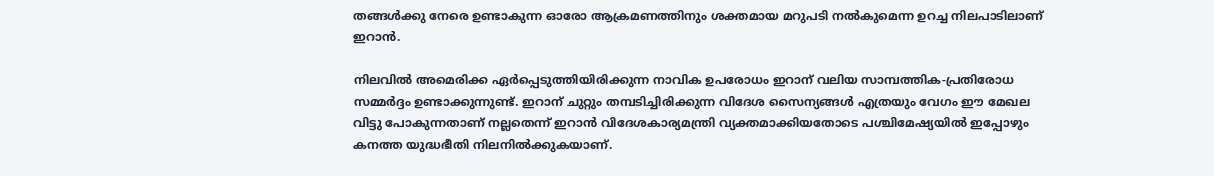തങ്ങൾക്കു നേരെ ഉണ്ടാകുന്ന ഓരോ ആക്രമണത്തിനും ശക്തമായ മറുപടി നൽകുമെന്ന ഉറച്ച നിലപാടിലാണ് ഇറാൻ.

നിലവിൽ അമെരിക്ക ഏർപ്പെടുത്തിയിരിക്കുന്ന നാവിക ഉപരോധം ഇറാന് വലിയ സാമ്പത്തിക-പ്രതിരോധ സമ്മർദ്ദം ഉണ്ടാക്കുന്നുണ്ട്. ഇറാന് ചുറ്റും തമ്പടിച്ചിരിക്കുന്ന വിദേശ സൈന്യങ്ങൾ എത്രയും വേഗം ഈ മേഖല വിട്ടു പോകുന്നതാണ് നല്ലതെന്ന് ഇറാൻ വിദേശകാര്യമന്ത്രി വ്യക്തമാക്കിയതോടെ പശ്ചിമേഷ്യയിൽ ഇപ്പോഴും കനത്ത യുദ്ധഭീതി നിലനിൽക്കുകയാണ്.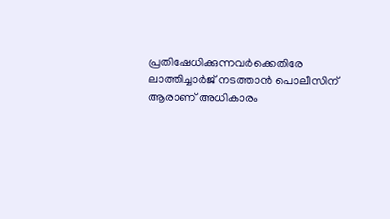പ്രതിഷേധിക്കുന്നവർക്കെതിരേ ലാത്തിച്ചാർജ് നടത്താൻ പൊലീസിന് ആരാണ് അധികാരം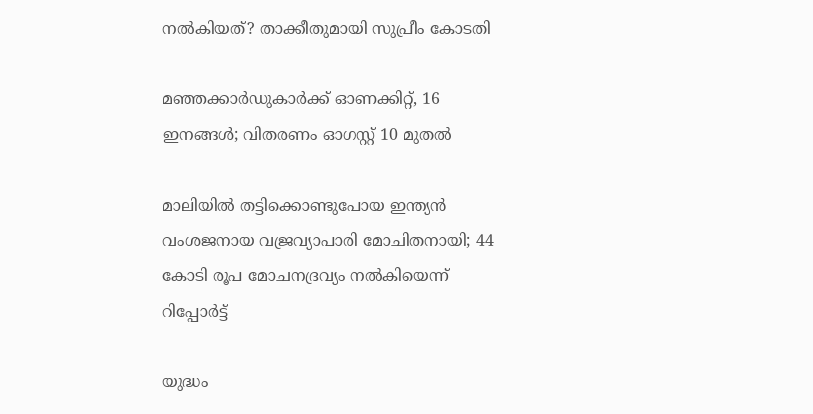നൽകിയത്? താക്കീതുമായി സുപ്രീം കോടതി

മഞ്ഞക്കാർഡുകാർക്ക് ഓണക്കിറ്റ്, 16 ഇനങ്ങൾ; വിതരണം ഓഗസ്റ്റ് 10 മുതൽ

മാലിയിൽ തട്ടിക്കൊണ്ടുപോയ ഇന്ത്യൻ വംശജനായ വജ്രവ്യാപാരി മോചിതനായി; 44 കോടി രൂപ മോചനദ്രവ്യം നൽകിയെന്ന് റിപ്പോർട്ട്

യുദ്ധം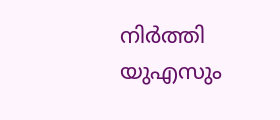നിർത്തി യുഎസും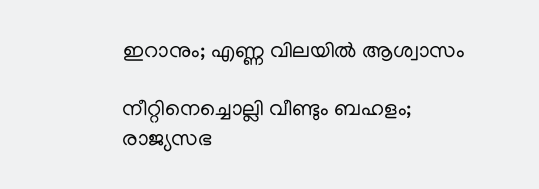ഇറാനും; എണ്ണ വിലയിൽ ആശ്വാസം

നീറ്റിനെച്ചൊല്ലി വീണ്ടും ബഹളം; രാജ്യസഭ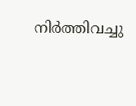നിർത്തിവച്ചു